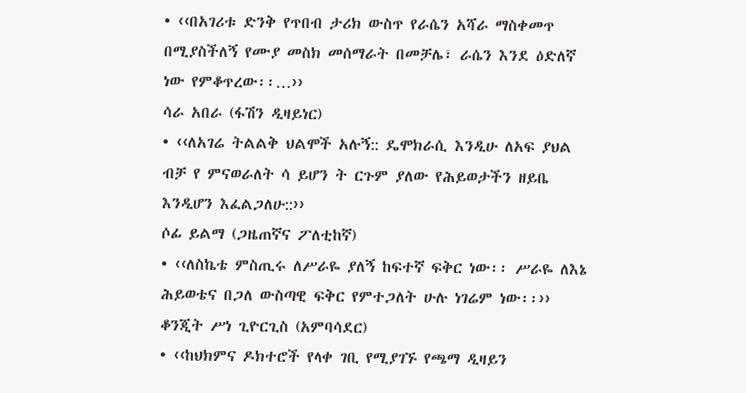• ‹‹በአገሪቱ ድንቅ የጥበብ ታሪክ ውስጥ የራሴን አሻራ ማስቀመጥ በሚያስችለኝ የሙያ መስክ መሰማራት በመቻሌ፣ ራሴን እንደ ዕድለኛ ነው የምቆጥረው፡፡…››
ሳራ አበራ (ፋሽን ዲዛይነር)
• ‹‹ለአገሬ ትልልቅ ህልሞች አሉኝ:: ዴሞክራሲ እንዲሁ ለአፍ ያህል ብቻ የ ምናወራለት ሳ ይሆን ት ርጉም ያለው የሕይወታችን ዘይቤ እንዲሆን እፈልጋለሁ::››
ሶፊ ይልማ (ጋዜጠኛና ፖለቲከኛ)
• ‹‹ለስኬቴ ምስጢሩ ለሥራዬ ያለኝ ከፍተኛ ፍቅር ነው፡፡ ሥራዬ ለእኔ ሕይወቴና በጋለ ውስጣዊ ፍቅር የምተጋለት ሁሉ ነገሬም ነው፡፡››
ቆንጂት ሥነ ጊዮርጊስ (አምባሳደር)
• ‹‹ከህክምና ዶክተሮች የላቀ ገቢ የሚያገኙ የጫማ ዲዛይን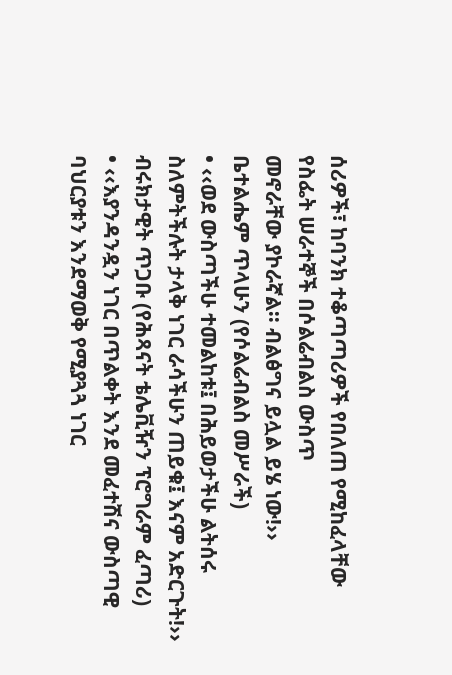ሰሪዎች፣ ከባንክ ተቆጣጣሪዎች የበለጠ የሚከፈላቸው የስፌት ሠራተኞች በሶልሬብልስ ውስጥ
መኖራቸው ያኮራኛል፡፡ ብልፅግና ይሏል ይሄ ነው!››
ቤተልሔም ጥላሁን (የሶልሬብልስ መሥራች)
• ‹‹ወደ ውስጣችሁ ተመልከቱ፤ በሕይወታችሁ ልትሰሩ ስለምትችሉት ታላቅ ነገር ራሳችሁን ጠይቁ፤ እናም አድርጉት!››
ብሩክታዊት ጥጋቡ (የሕጻናት ቴሌቪዥን ፕሮግራም ፈጣሪ)
• ‹‹እያንዳንዷን ነገር በጥልቀት እንደ መፈተሽና ውስጣዊ ባህርያቱን እንደማወቅ የሚያጓጓ ነገር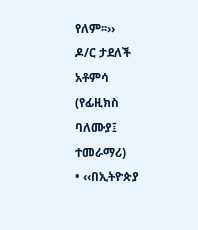የለም፡፡››
ዶ/ር ታደለች አቶምሳ (የፊዚክስ ባለሙያ፤ ተመራማሪ)
• ‹‹በኢትዮጵያ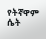የትኛዋም ሴት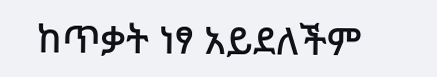ከጥቃት ነፃ አይደለችም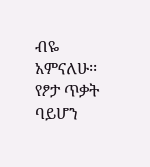ብዬ አምናለሁ፡፡ የፆታ ጥቃት ባይሆን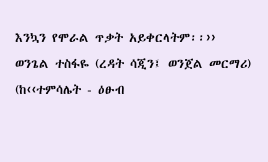እንኳን የሞራል ጥቃት አይቀርላትም፡፡››
ወንጌል ተስፋዬ (ረዳት ሳጂን፤ ወንጀል መርማሪ)
(ከ‹‹ተምሳሌት - ዕፁብ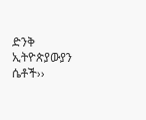ድንቅ ኢትዮጵያውያን ሴቶች››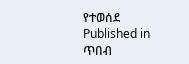የተወሰደ
Published in
ጥበብ